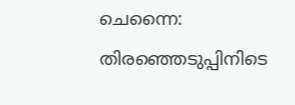ചെന്നൈ: തിരഞ്ഞെടുപ്പിനിടെ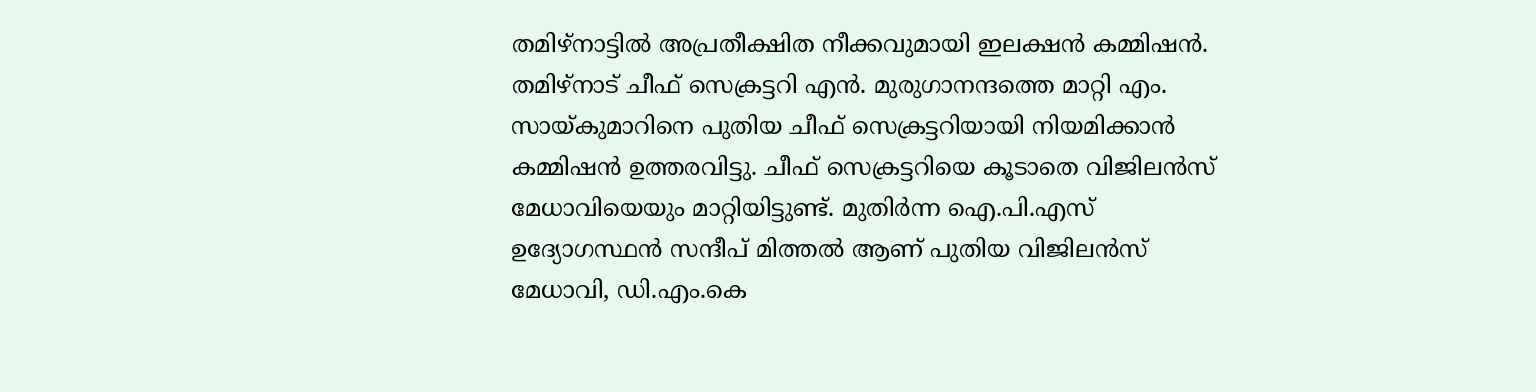തമിഴ്നാട്ടിൽ അപ്രതീക്ഷിത നീക്കവുമായി ഇലക്ഷൻ കമ്മിഷൻ. തമിഴ്നാട് ചീഫ് സെക്രട്ടറി എൻ. മുരുഗാനന്ദത്തെ മാറ്റി എം. സായ്കുമാറിനെ പുതിയ ചീഫ് സെക്രട്ടറിയായി നിയമിക്കാൻ കമ്മിഷൻ ഉത്തരവിട്ടു. ചീഫ് സെക്രട്ടറിയെ കൂടാതെ വിജിലൻസ് മേധാവിയെയും മാറ്റിയിട്ടുണ്ട്. മുതിർന്ന ഐ.പി.എസ് ഉദ്യോഗസ്ഥൻ സന്ദീപ് മിത്തൽ ആണ് പുതിയ വിജിലൻസ് മേധാവി, ഡി.എം.കെ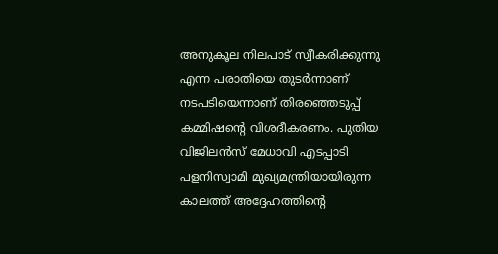അനുകൂല നിലപാട് സ്വീകരിക്കുന്നു എന്ന പരാതിയെ തുടർന്നാണ് നടപടിയെന്നാണ് തിരഞ്ഞെടുപ്പ് കമ്മിഷന്റെ വിശദീകരണം. പുതിയ വിജിലൻസ് മേധാവി എടപ്പാടി പളനിസ്വാമി മുഖ്യമന്ത്രിയായിരുന്ന കാലത്ത് അദ്ദേഹത്തിന്റെ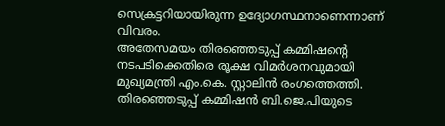സെക്രട്ടറിയായിരുന്ന ഉദ്യോഗസ്ഥനാണെന്നാണ് വിവരം.
അതേസമയം തിരഞ്ഞെടുപ്പ് കമ്മിഷന്റെ നടപടിക്കെതിരെ രൂക്ഷ വിമർശനവുമായി മുഖ്യമന്ത്രി എം.കെ. സ്റ്റാലിൻ രംഗത്തെത്തി. തിരഞ്ഞെടുപ്പ് കമ്മിഷൻ ബി.ജെ.പിയുടെ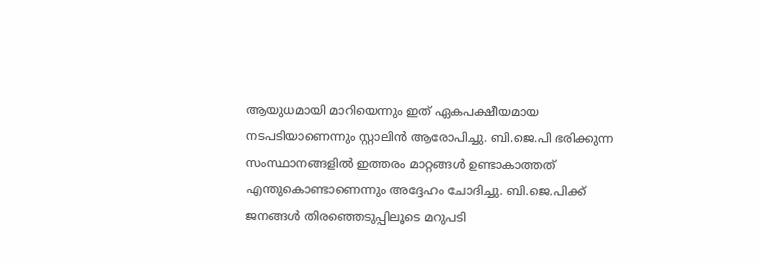ആയുധമായി മാറിയെന്നും ഇത് ഏകപക്ഷീയമായ നടപടിയാണെന്നും സ്റ്റാലിൻ ആരോപിച്ചു. ബി.ജെ.പി ഭരിക്കുന്ന സംസ്ഥാനങ്ങളിൽ ഇത്തരം മാറ്റങ്ങൾ ഉണ്ടാകാത്തത് എന്തുകൊണ്ടാണെന്നും അദ്ദേഹം ചോദിച്ചു. ബി.ജെ.പിക്ക് ജനങ്ങൾ തിരഞ്ഞെടുപ്പിലൂടെ മറുപടി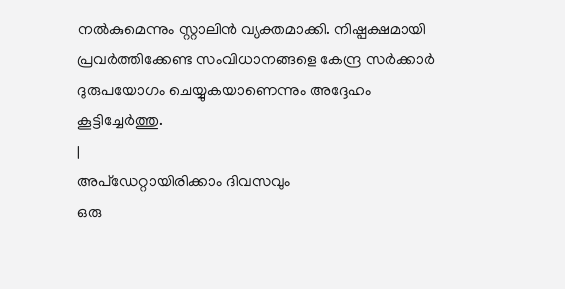നൽകുമെന്നും സ്റ്റാലിൻ വ്യക്തമാക്കി. നിഷ്പക്ഷമായി പ്രവർത്തിക്കേണ്ട സംവിധാനങ്ങളെ കേന്ദ്ര സർക്കാർ ദുരുപയോഗം ചെയ്യുകയാണെന്നും അദ്ദേഹം കൂട്ടിച്ചേർത്തു.
|
അപ്ഡേറ്റായിരിക്കാം ദിവസവും
ഒരു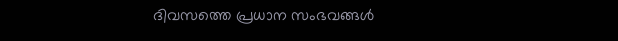ദിവസത്തെ പ്രധാന സംഭവങ്ങൾ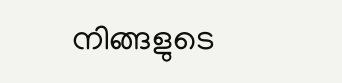നിങ്ങളുടെ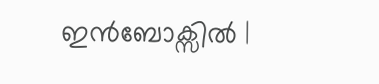ഇൻബോക്സിൽ |